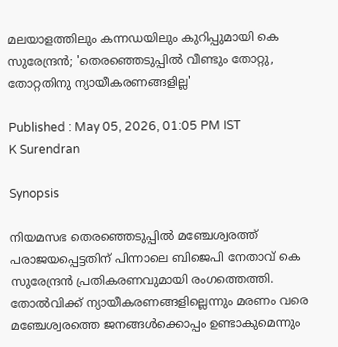മലയാളത്തിലും കന്നഡയിലും കുറിപ്പുമായി കെ സുരേന്ദ്രൻ; 'തെരഞ്ഞെടുപ്പിൽ വീണ്ടും തോറ്റു, തോറ്റതിനു ന്യായീകരണങ്ങളില്ല'

Published : May 05, 2026, 01:05 PM IST
K Surendran

Synopsis

നിയമസഭ തെരഞ്ഞെടുപ്പിൽ മഞ്ചേശ്വരത്ത് പരാജയപ്പെട്ടതിന് പിന്നാലെ ബിജെപി നേതാവ് കെ സുരേന്ദ്രൻ പ്രതികരണവുമായി രംഗത്തെത്തി. തോൽവിക്ക് ന്യായീകരണങ്ങളില്ലെന്നും മരണം വരെ മഞ്ചേശ്വരത്തെ ജനങ്ങൾക്കൊപ്പം ഉണ്ടാകുമെന്നും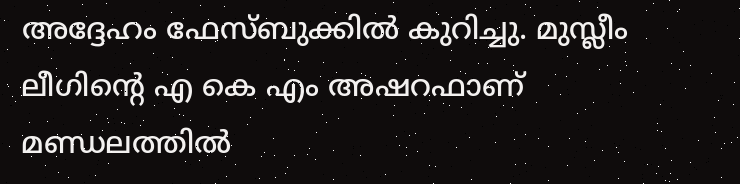അദ്ദേഹം ഫേസ്ബുക്കിൽ കുറിച്ചു. മുസ്ലീം ലീഗിന്റെ എ കെ എം അഷറഫാണ് മണ്ഡലത്തിൽ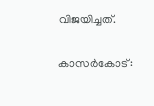വിജയിച്ചത്.

കാസര്‍കോട്: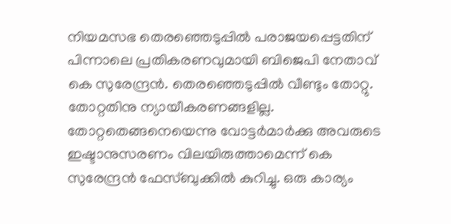നിയമസഭ തെരഞ്ഞെടുപ്പിൽ പരാജയപ്പെട്ടതിന് പിന്നാലെ പ്രതികരണവുമായി ബിജെപി നേതാവ് കെ സുരേന്ദ്രൻ. തെരഞ്ഞെടുപ്പിൽ വീണ്ടും തോറ്റു. തോറ്റതിനു ന്യായീകരണങ്ങളില്ല. തോറ്റതെങ്ങനെയെന്നു വോട്ടർമാർക്കു അവരുടെ ഇഷ്ടാനുസരണം വിലയിരുത്താമെന്ന് കെ സുരേന്ദ്രൻ ഫേസ്ബുക്കിൽ കുറിച്ചു. ഒരു കാര്യം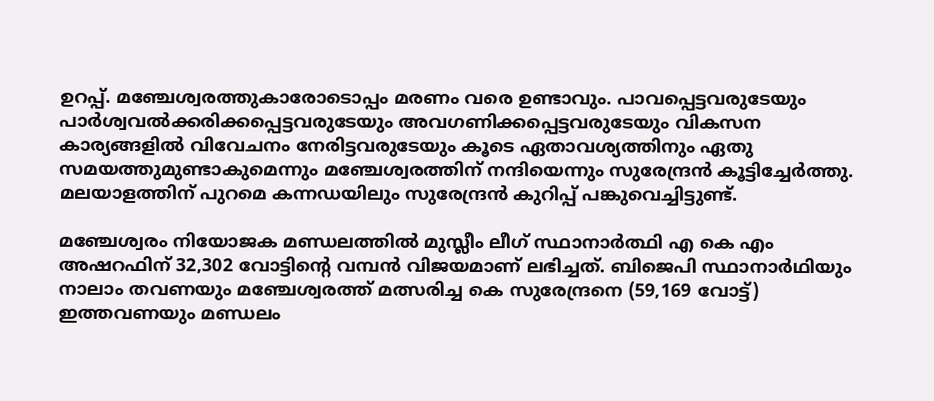ഉറപ്പ്. മഞ്ചേശ്വരത്തുകാരോടൊപ്പം മരണം വരെ ഉണ്ടാവും. പാവപ്പെട്ടവരുടേയും പാർശ്വവൽക്കരിക്കപ്പെട്ടവരുടേയും അവഗണിക്കപ്പെട്ടവരുടേയും വികസന കാര്യങ്ങളിൽ വിവേചനം നേരിട്ടവരുടേയും കൂടെ ഏതാവശ്യത്തിനും ഏതു സമയത്തുമുണ്ടാകുമെന്നും മഞ്ചേശ്വരത്തിന് നന്ദിയെന്നും സുരേന്ദ്രൻ കൂട്ടിച്ചേര്‍ത്തു. മലയാളത്തിന് പുറമെ കന്നഡയിലും സുരേന്ദ്രൻ കുറിപ്പ് പങ്കുവെച്ചിട്ടുണ്ട്.

മഞ്ചേശ്വരം നിയോജക മണ്ഡലത്തിൽ മുസ്ലീം ലീഗ് സ്ഥാനാർത്ഥി എ കെ എം അഷറഫിന് 32,302 വോട്ടിന്‍റെ വമ്പൻ വിജയമാണ് ലഭിച്ചത്. ബിജെപി സ്ഥാനാര്‍ഥിയും നാലാം തവണയും മഞ്ചേശ്വരത്ത് മത്സരിച്ച കെ സുരേന്ദ്രനെ (59,169 വോട്ട്) ഇത്തവണയും മണ്ഡലം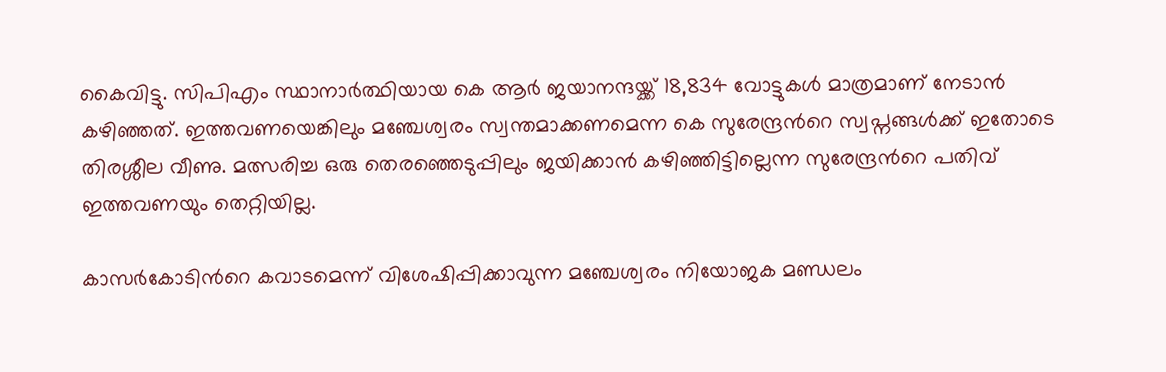കൈവിട്ടു. സിപിഎം സ്ഥാനാർത്ഥിയായ കെ ആ‍ർ ജയാനന്ദയ്ക്ക് 18,834 വോട്ടുകൾ മാത്രമാണ് നേടാൻ കഴിഞ്ഞത്. ഇത്തവണയെങ്കിലും മഞ്ചേശ്വരം സ്വന്തമാക്കണമെന്ന കെ സുരേന്ദ്രൻറെ സ്വപ്നങ്ങൾക്ക് ഇതോടെ തിരശ്ശീല വീണു. മത്സരിച്ച ഒരു തെരഞ്ഞെടുപ്പിലും ജയിക്കാൻ കഴിഞ്ഞിട്ടില്ലെന്ന സുരേന്ദ്രന്‍റെ പതിവ് ഇത്തവണയും തെറ്റിയില്ല.

കാസർകോടിന്‍റെ കവാടമെന്ന് വിശേഷിപ്പിക്കാവുന്ന മഞ്ചേശ്വരം നിയോജക മണ്ഡലം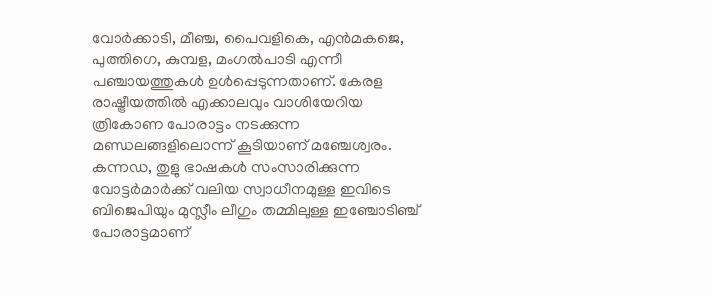വോർക്കാടി, മീഞ്ച, പൈവളികെ, എൻമകജെ, പുത്തിഗെ, കുമ്പള, മംഗൽപാടി എന്നീ പഞ്ചായത്തുകൾ ഉൾപ്പെടുന്നതാണ്. കേരള രാഷ്ട്രീയത്തിൽ എക്കാലവും വാശിയേറിയ ത്രികോണ പോരാട്ടം നടക്കുന്ന മണ്ഡലങ്ങളിലൊന്ന് കൂടിയാണ് മഞ്ചേശ്വരം. കന്നഡ, തുളു ഭാഷകൾ സംസാരിക്കുന്ന വോട്ടർമാർക്ക് വലിയ സ്വാധീനമുള്ള ഇവിടെ ബിജെപിയും മുസ്ലീം ലീഗും തമ്മിലുള്ള ഇഞ്ചോടിഞ്ച് പോരാട്ടമാണ്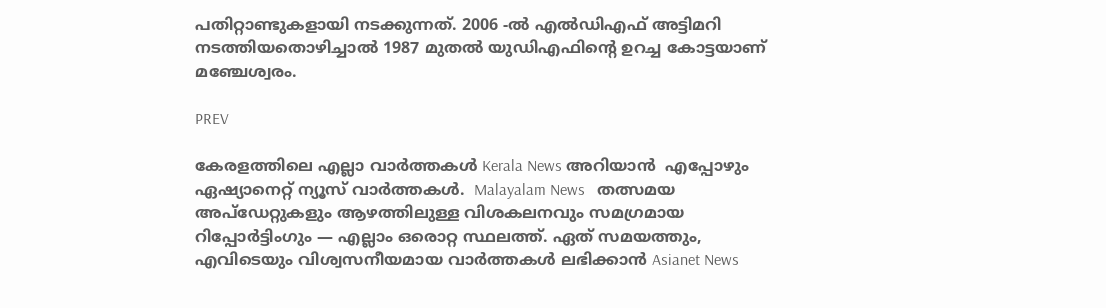പതിറ്റാണ്ടുകളായി നടക്കുന്നത്. 2006 -ൽ എൽഡിഎഫ് അട്ടിമറി നടത്തിയതൊഴിച്ചാൽ 1987 മുതൽ യുഡിഎഫിന്‍റെ ഉറച്ച കോട്ടയാണ് മഞ്ചേശ്വരം.

PREV

കേരളത്തിലെ എല്ലാ വാർത്തകൾ Kerala News അറിയാൻ  എപ്പോഴും ഏഷ്യാനെറ്റ് ന്യൂസ് വാർത്തകൾ.  Malayalam News   തത്സമയ അപ്‌ഡേറ്റുകളും ആഴത്തിലുള്ള വിശകലനവും സമഗ്രമായ റിപ്പോർട്ടിംഗും — എല്ലാം ഒരൊറ്റ സ്ഥലത്ത്. ഏത് സമയത്തും, എവിടെയും വിശ്വസനീയമായ വാർത്തകൾ ലഭിക്കാൻ Asianet News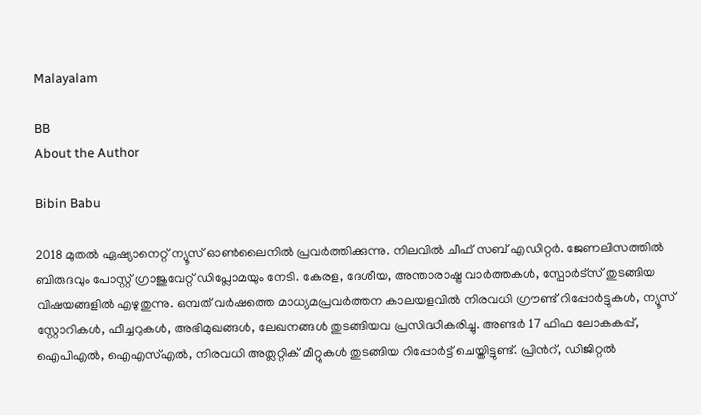Malayalam

BB
About the Author

Bibin Babu

2018 മുതല്‍ ഏഷ്യാനെറ്റ് ന്യൂസ് ഓണ്‍ലൈനില്‍ പ്രവര്‍ത്തിക്കുന്നു. നിലവില്‍ ചീഫ് സബ് എഡിറ്റർ. ജേണലിസത്തില്‍ ബിരുദവും പോസ്റ്റ് ഗ്രാജുവേറ്റ് ഡിപ്ലോമയും നേടി. കേരള, ദേശീയ, അന്താരാഷ്ട്ര വാര്‍ത്തകള്‍, സ്പോര്‍ട്സ് തുടങ്ങിയ വിഷയങ്ങളില്‍ എഴുതുന്നു. ഒമ്പത് വര്‍ഷത്തെ മാധ്യമപ്രവര്‍ത്തന കാലയളവില്‍ നിരവധി ഗ്രൗണ്ട് റിപ്പോര്‍ട്ടുകള്‍, ന്യൂസ് സ്റ്റോറികള്‍, ഫീച്ചറുകള്‍, അഭിമുഖങ്ങള്‍, ലേഖനങ്ങള്‍ തുടങ്ങിയവ പ്രസിദ്ധീകരിച്ചു. അണ്ടര്‍ 17 ഫിഫ ലോകകപ്പ്, ഐപിഎൽ, ഐഎസ്എൽ, നിരവധി അത്ലറ്റിക് മീറ്റുകൾ തുടങ്ങിയ റിപ്പോര്‍ട്ട് ചെയ്തിട്ടുണ്ട്. പ്രിന്‍റ്, ഡിജിറ്റല്‍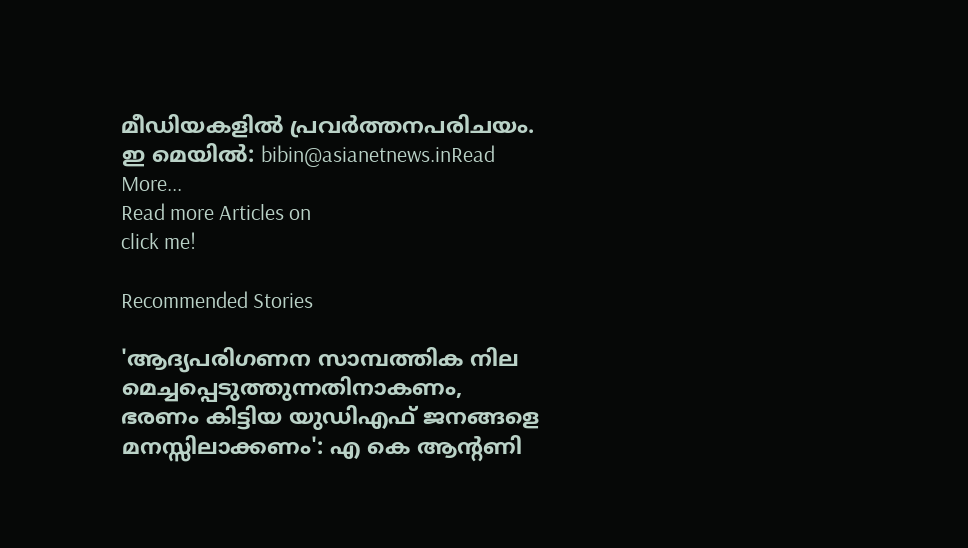മീഡിയകളില്‍ പ്രവര്‍ത്തനപരിചയം. ഇ മെയില്‍: bibin@asianetnews.inRead More...
Read more Articles on
click me!

Recommended Stories

'ആദ്യപരിഗണന സാമ്പത്തിക നില മെച്ചപ്പെടുത്തുന്നതിനാകണം, ഭരണം കിട്ടിയ യുഡിഎഫ് ജനങ്ങളെ മനസ്സിലാക്കണം': എ കെ ആന്റണി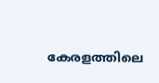കേരളത്തിലെ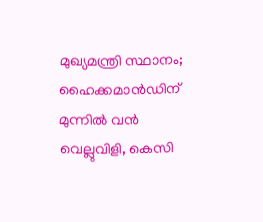മുഖ്യമന്ത്രി സ്ഥാനം; ഹൈക്കമാന്‍ഡിന് മുന്നിൽ വൻ വെല്ലുവിളി, കെസി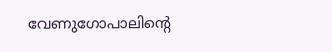വേണുഗോപാലിന്‍റെ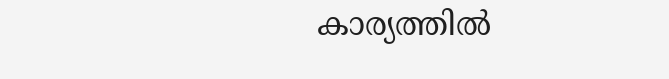കാര്യത്തിൽ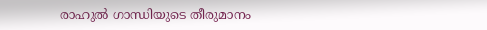രാഹുൽ ഗാന്ധിയുടെ തീരുമാനം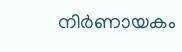നിര്‍ണായകം